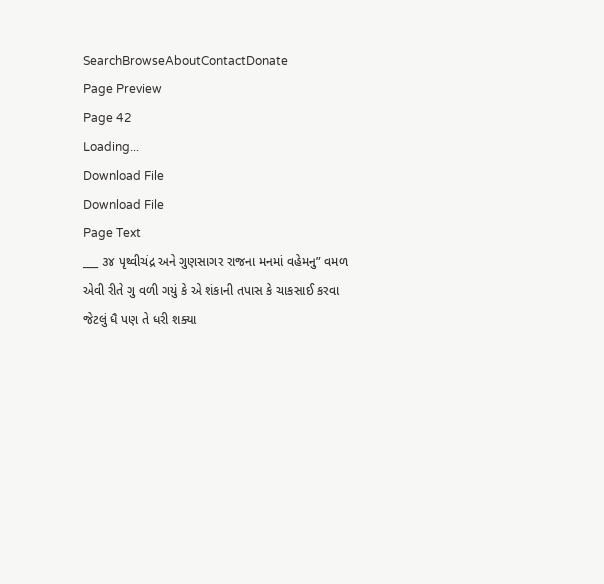SearchBrowseAboutContactDonate
Page Preview
Page 42
Loading...
Download File
Download File
Page Text
___ ૩૪ પૃથ્વીચંદ્ર અને ગુણસાગર રાજના મનમાં વહેમનુ” વમળ એવી રીતે ગુ વળી ગયું કે એ શંકાની તપાસ કે ચાકસાઈ કરવા જેટલું ધૈ પણ તે ધરી શક્યા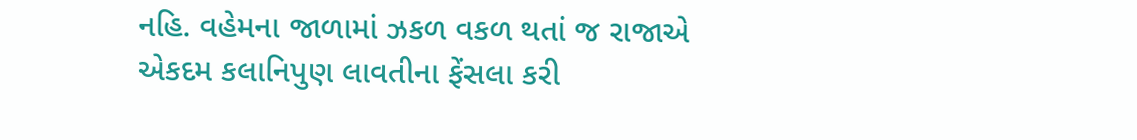નહિ. વહેમના જાળામાં ઝકળ વકળ થતાં જ રાજાએ એકદમ કલાનિપુણ લાવતીના ફેંસલા કરી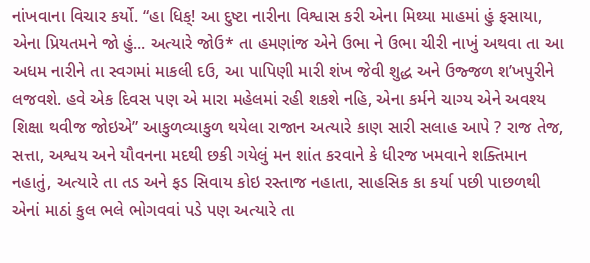નાંખવાના વિચાર કર્યો. “હા ધિક્! આ દુષ્ટા નારીના વિશ્વાસ કરી એના મિથ્યા માહમાં હું ફસાયા, એના પ્રિયતમને જો હું... અત્યારે જોઉ* તા હમણાંજ એને ઉભા ને ઉભા ચીરી નાખું અથવા તા આ અધમ નારીને તા સ્વગમાં માકલી દઉ, આ પાપિણી મારી શંખ જેવી શુદ્ધ અને ઉજ્જળ શ’ખપુરીને લજવશે. હવે એક દિવસ પણ એ મારા મહેલમાં રહી શકશે નહિ, એના કર્મને ચાગ્ય એને અવશ્ય શિક્ષા થવીજ જોઇએ” આકુળવ્યાકુળ થયેલા રાજાન અત્યારે કાણ સારી સલાહ આપે ? રાજ તેજ, સત્તા, અશ્વય અને યૌવનના મદથી છકી ગયેલું મન શાંત કરવાને કે ધીરજ ખમવાને શક્તિમાન નહાતું, અત્યારે તા તડ અને ફડ સિવાય કોઇ રસ્તાજ નહાતા, સાહસિક કા કર્યા પછી પાછળથી એનાં માઠાં કુલ ભલે ભોગવવાં પડે પણ અત્યારે તા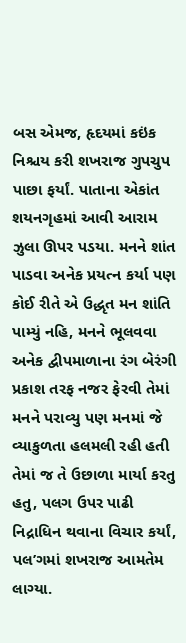બસ એમજ, હૃદયમાં કઇંક નિશ્ચય કરી શખરાજ ગુપચુપ પાછા ફર્યાં. પાતાના એકાંત શયનગૃહમાં આવી આરામ ઝુલા ઊપર પડયા. મનને શાંત પાડવા અનેક પ્રયત્ન કર્યા પણ કોઈ રીતે એ ઉદ્ધૃત મન શાંતિ પામ્યું નહિ, મનને ભૂલવવા અનેક દ્વીપમાળાના રંગ બેરંગી પ્રકાશ તરફ નજર ફેરવી તેમાં મનને પરાવ્યુ પણ મનમાં જે વ્યાકુળતા હલમલી રહી હતી તેમાં જ તે ઉછાળા માર્યા કરતુ હતુ, પલગ ઉપર પાઢી નિદ્રાધિન થવાના વિચાર કર્યાં, પલ’ગમાં શખરાજ આમતેમ લાગ્યા.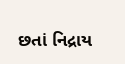છતાં નિદ્રાય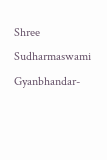Shree Sudharmaswami Gyanbhandar-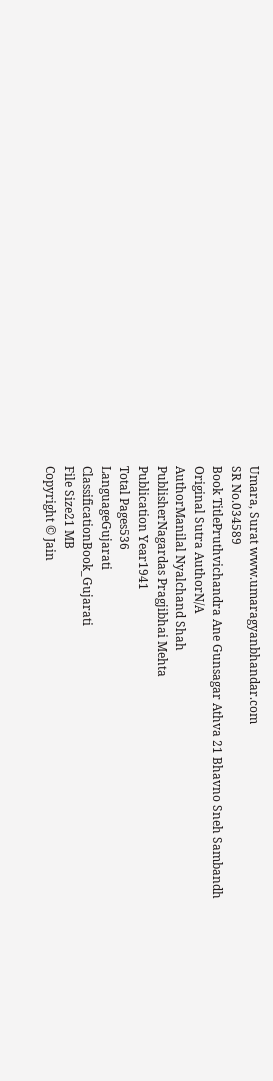Umara, Surat www.umaragyanbhandar.com
SR No.034589
Book TitlePruthvichandra Ane Gunsagar Athva 21 Bhavno Sneh Sambandh
Original Sutra AuthorN/A
AuthorManilal Nyalchand Shah
PublisherNagardas Pragjibhai Mehta
Publication Year1941
Total Pages536
LanguageGujarati
ClassificationBook_Gujarati
File Size21 MB
Copyright © Jain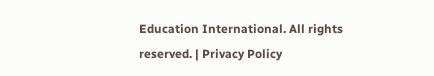Education International. All rights reserved. | Privacy Policy